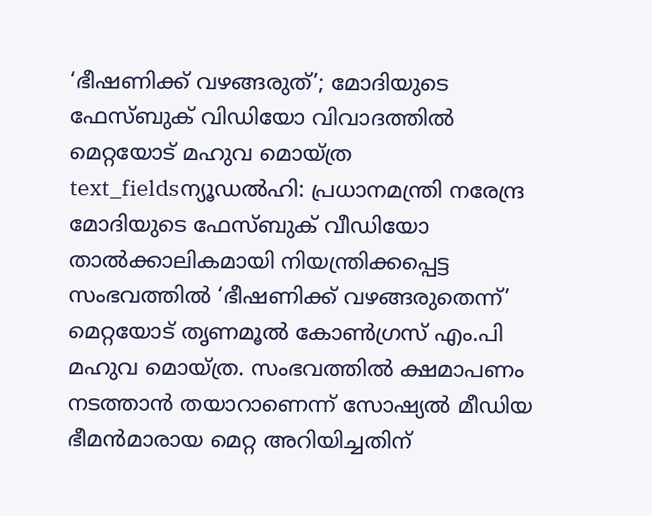‘ഭീഷണിക്ക് വഴങ്ങരുത്’; മോദിയുടെ ഫേസ്ബുക് വിഡിയോ വിവാദത്തിൽ മെറ്റയോട് മഹുവ മൊയ്ത്ര
text_fieldsന്യൂഡൽഹി: പ്രധാനമന്ത്രി നരേന്ദ്ര മോദിയുടെ ഫേസ്ബുക് വീഡിയോ താൽക്കാലികമായി നിയന്ത്രിക്കപ്പെട്ട സംഭവത്തിൽ ‘ഭീഷണിക്ക് വഴങ്ങരുതെന്ന്’ മെറ്റയോട് തൃണമൂൽ കോൺഗ്രസ് എം.പി മഹുവ മൊയ്ത്ര. സംഭവത്തിൽ ക്ഷമാപണം നടത്താൻ തയാറാണെന്ന് സോഷ്യൽ മീഡിയ ഭീമൻമാരായ മെറ്റ അറിയിച്ചതിന്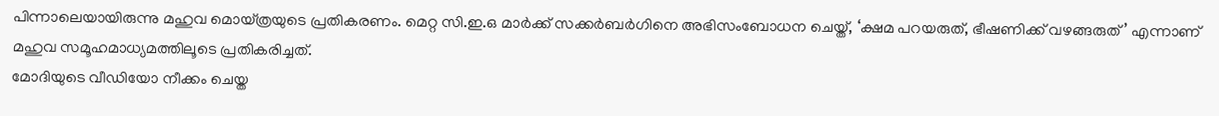പിന്നാലെയായിരുന്നു മഹുവ മൊയ്ത്രയുടെ പ്രതികരണം. മെറ്റ സി.ഇ.ഒ മാർക്ക് സക്കർബർഗിനെ അഭിസംബോധന ചെയ്ത്, ‘ക്ഷമ പറയരുത്, ഭീഷണിക്ക് വഴങ്ങരുത്’ എന്നാണ് മഹുവ സമൂഹമാധ്യമത്തിലൂടെ പ്രതികരിച്ചത്.
മോദിയുടെ വീഡിയോ നീക്കം ചെയ്ത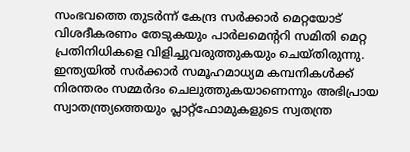സംഭവത്തെ തുടർന്ന് കേന്ദ്ര സർക്കാർ മെറ്റയോട് വിശദീകരണം തേടുകയും പാർലമെന്ററി സമിതി മെറ്റ പ്രതിനിധികളെ വിളിച്ചുവരുത്തുകയും ചെയ്തിരുന്നു. ഇന്ത്യയിൽ സർക്കാർ സമൂഹമാധ്യമ കമ്പനികൾക്ക് നിരന്തരം സമ്മർദം ചെലുത്തുകയാണെന്നും അഭിപ്രായ സ്വാതന്ത്ര്യത്തെയും പ്ലാറ്റ്ഫോമുകളുടെ സ്വതന്ത്ര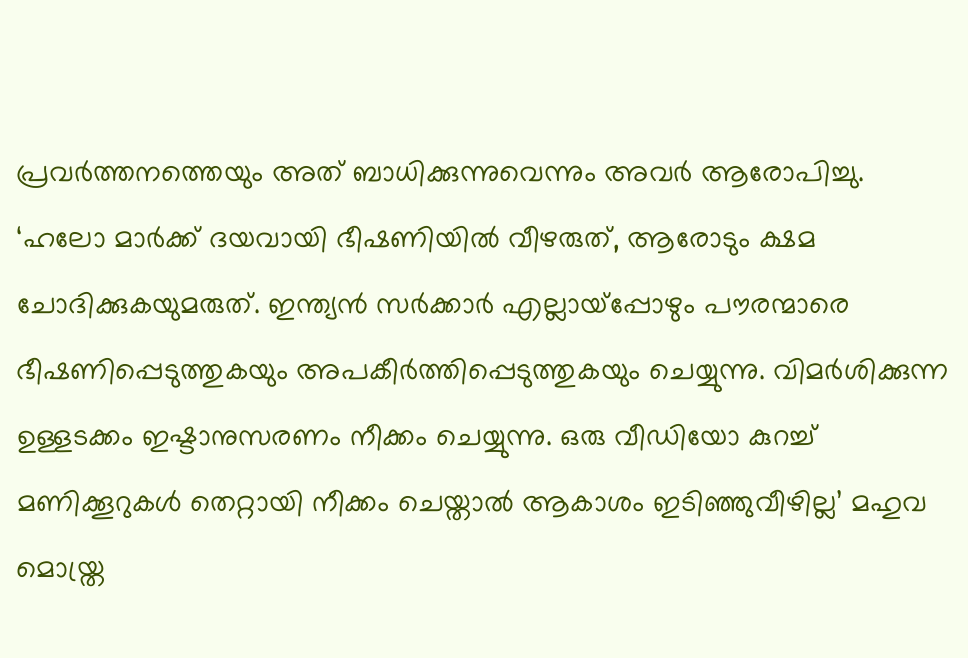പ്രവർത്തനത്തെയും അത് ബാധിക്കുന്നുവെന്നും അവർ ആരോപിച്ചു.
‘ഹലോ മാർക്ക് ദയവായി ഭീഷണിയിൽ വീഴരുത്, ആരോടും ക്ഷമ ചോദിക്കുകയുമരുത്. ഇന്ത്യൻ സർക്കാർ എല്ലായ്പ്പോഴും പൗരന്മാരെ ഭീഷണിപ്പെടുത്തുകയും അപകീർത്തിപ്പെടുത്തുകയും ചെയ്യുന്നു. വിമർശിക്കുന്ന ഉള്ളടക്കം ഇഷ്ടാനുസരണം നീക്കം ചെയ്യുന്നു. ഒരു വീഡിയോ കുറച്ച് മണിക്കൂറുകൾ തെറ്റായി നീക്കം ചെയ്താൽ ആകാശം ഇടിഞ്ഞുവീഴില്ല’ മഹുവ മൊയ്ത്ര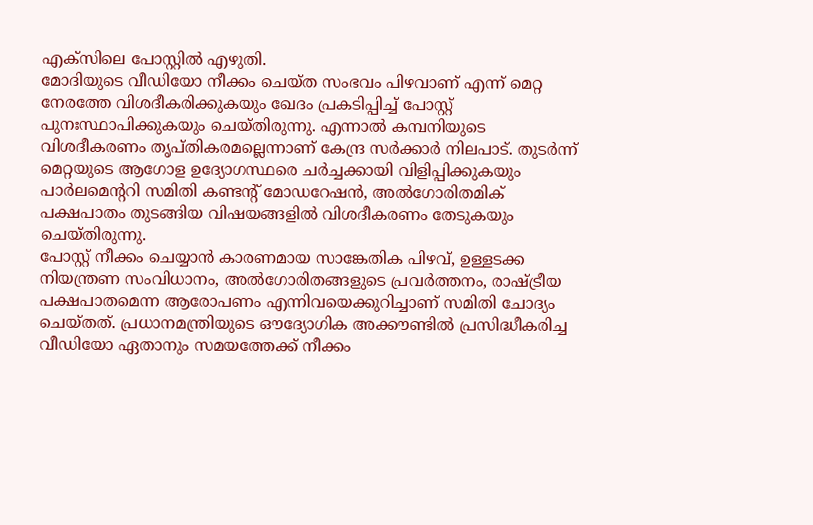എക്സിലെ പോസ്റ്റിൽ എഴുതി.
മോദിയുടെ വീഡിയോ നീക്കം ചെയ്ത സംഭവം പിഴവാണ് എന്ന് മെറ്റ നേരത്തേ വിശദീകരിക്കുകയും ഖേദം പ്രകടിപ്പിച്ച് പോസ്റ്റ് പുനഃസ്ഥാപിക്കുകയും ചെയ്തിരുന്നു. എന്നാൽ കമ്പനിയുടെ വിശദീകരണം തൃപ്തികരമല്ലെന്നാണ് കേന്ദ്ര സർക്കാർ നിലപാട്. തുടർന്ന് മെറ്റയുടെ ആഗോള ഉദ്യോഗസ്ഥരെ ചർച്ചക്കായി വിളിപ്പിക്കുകയും പാർലമെന്ററി സമിതി കണ്ടന്റ് മോഡറേഷൻ, അൽഗോരിതമിക് പക്ഷപാതം തുടങ്ങിയ വിഷയങ്ങളിൽ വിശദീകരണം തേടുകയും ചെയ്തിരുന്നു.
പോസ്റ്റ് നീക്കം ചെയ്യാൻ കാരണമായ സാങ്കേതിക പിഴവ്, ഉള്ളടക്ക നിയന്ത്രണ സംവിധാനം, അൽഗോരിതങ്ങളുടെ പ്രവർത്തനം, രാഷ്ട്രീയ പക്ഷപാതമെന്ന ആരോപണം എന്നിവയെക്കുറിച്ചാണ് സമിതി ചോദ്യം ചെയ്തത്. പ്രധാനമന്ത്രിയുടെ ഔദ്യോഗിക അക്കൗണ്ടിൽ പ്രസിദ്ധീകരിച്ച വീഡിയോ ഏതാനും സമയത്തേക്ക് നീക്കം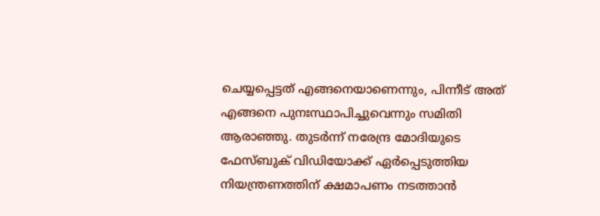ചെയ്യപ്പെട്ടത് എങ്ങനെയാണെന്നും, പിന്നീട് അത് എങ്ങനെ പുനഃസ്ഥാപിച്ചുവെന്നും സമിതി ആരാഞ്ഞു. തുടർന്ന് നരേന്ദ്ര മോദിയുടെ ഫേസ്ബുക് വിഡിയോക്ക് ഏർപ്പെടുത്തിയ നിയന്ത്രണത്തിന് ക്ഷമാപണം നടത്താൻ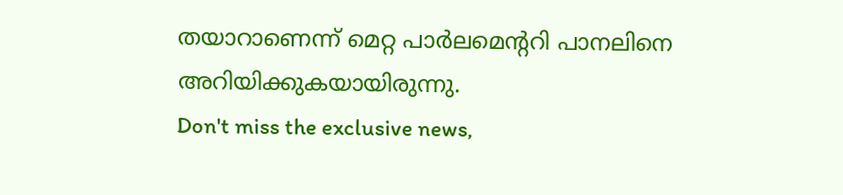തയാറാണെന്ന് മെറ്റ പാർലമെന്ററി പാനലിനെ അറിയിക്കുകയായിരുന്നു.
Don't miss the exclusive news,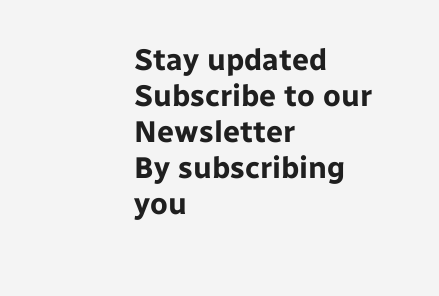Stay updated
Subscribe to our Newsletter
By subscribing you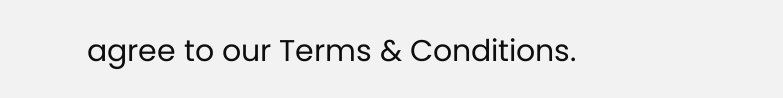agree to our Terms & Conditions.